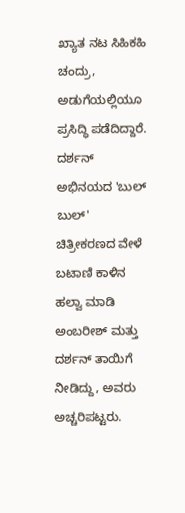ಖ್ಯಾತ ನಟ ಸಿಹಿಕಹಿ ಚಂದ್ರು, ಅಡುಗೆಯಲ್ಲಿಯೂ ಪ್ರಸಿದ್ಧಿ ಪಡೆದಿದ್ದಾರೆ. ದರ್ಶನ್ ಅಭಿನಯದ 'ಬುಲ್ ಬುಲ್' ಚಿತ್ರೀಕರಣದ ವೇಳೆ ಬಟಾಣಿ ಕಾಳಿನ ಹಲ್ವಾ ಮಾಡಿ ಅಂಬರೀಶ್ ಮತ್ತು ದರ್ಶನ್ ತಾಯಿಗೆ ನೀಡಿದ್ದು, ಅವರು ಅಚ್ಚರಿಪಟ್ಟರು.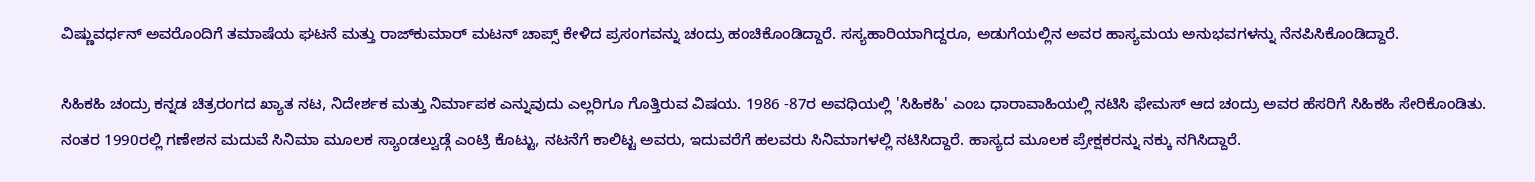ವಿಷ್ಣುವರ್ಧನ್ ಅವರೊಂದಿಗೆ ತಮಾಷೆಯ ಘಟನೆ ಮತ್ತು ರಾಜ್‌ಕುಮಾರ್ ಮಟನ್ ಚಾಪ್ಸ್ ಕೇಳಿದ ಪ್ರಸಂಗವನ್ನು ಚಂದ್ರು ಹಂಚಿಕೊಂಡಿದ್ದಾರೆ. ಸಸ್ಯಹಾರಿಯಾಗಿದ್ದರೂ, ಅಡುಗೆಯಲ್ಲಿನ ಅವರ ಹಾಸ್ಯಮಯ ಅನುಭವಗಳನ್ನು ನೆನಪಿಸಿಕೊಂಡಿದ್ದಾರೆ.

ಸಿಹಿಕಹಿ ಚಂದ್ರು ಕನ್ನಡ ಚಿತ್ರರಂಗದ ಖ್ಯಾತ ನಟ, ನಿದೇರ್ಶಕ ಮತ್ತು ನಿರ್ಮಾಪಕ ಎನ್ನುವುದು ಎಲ್ಲರಿಗೂ ಗೊತ್ತಿರುವ ವಿಷಯ. 1986 -87ರ ಅವಧಿಯಲ್ಲಿ 'ಸಿಹಿಕಹಿ' ಎಂಬ ಧಾರಾವಾಹಿಯಲ್ಲಿ ನಟಿಸಿ ಫೇಮಸ್ ಆದ ಚಂದ್ರು ಅವರ ಹೆಸರಿಗೆ ಸಿಹಿಕಹಿ ಸೇರಿಕೊಂಡಿತು. ನಂತರ 1990ರಲ್ಲಿ ಗಣೇಶನ ಮದುವೆ ಸಿನಿಮಾ ಮೂಲಕ ಸ್ಯಾಂಡಲ್ವುಡ್ಗೆ ಎಂಟ್ರಿ ಕೊಟ್ಟು, ನಟನೆಗೆ ಕಾಲಿಟ್ಟ ಅವರು, ಇದುವರೆಗೆ ಹಲವರು ಸಿನಿಮಾಗಳಲ್ಲಿ ನಟಿಸಿದ್ದಾರೆ. ಹಾಸ್ಯದ ಮೂಲಕ ಪ್ರೇಕ್ಷಕರನ್ನು ನಕ್ಕು ನಗಿಸಿದ್ದಾರೆ.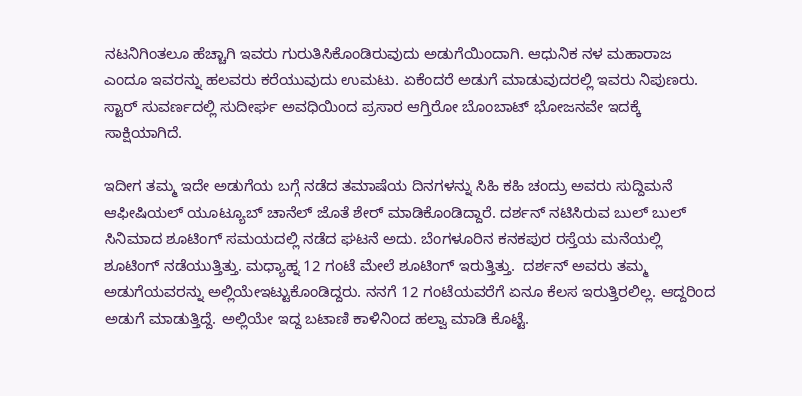ನಟನಿಗಿಂತಲೂ ಹೆಚ್ಚಾಗಿ ಇವರು ಗುರುತಿಸಿಕೊಂಡಿರುವುದು ಅಡುಗೆಯಿಂದಾಗಿ. ಆಧುನಿಕ ನಳ ಮಹಾರಾಜ ಎಂದೂ ಇವರನ್ನು ಹಲವರು ಕರೆಯುವುದು ಉಮಟು. ಏಕೆಂದರೆ ಅಡುಗೆ ಮಾಡುವುದರಲ್ಲಿ ಇವರು ನಿಪುಣರು. ಸ್ಟಾರ್ ಸುವರ್ಣದಲ್ಲಿ ಸುದೀರ್ಘ ಅವಧಿಯಿಂದ ಪ್ರಸಾರ ಆಗ್ತಿರೋ ಬೊಂಬಾಟ್ ಭೋಜನವೇ ಇದಕ್ಕೆ ಸಾಕ್ಷಿಯಾಗಿದೆ.

ಇದೀಗ ತಮ್ಮ ಇದೇ ಅಡುಗೆಯ ಬಗ್ಗೆ ನಡೆದ ತಮಾಷೆಯ ದಿನಗಳನ್ನು ಸಿಹಿ ಕಹಿ ಚಂದ್ರು ಅವರು ಸುದ್ದಿಮನೆ ಆಫೀಷಿಯಲ್ ಯೂಟ್ಯೂಬ್ ಚಾನೆಲ್ ಜೊತೆ ಶೇರ್ ಮಾಡಿಕೊಂಡಿದ್ದಾರೆ. ದರ್ಶನ್ ನಟಿಸಿರುವ ಬುಲ್ ಬುಲ್ ಸಿನಿಮಾದ ಶೂಟಿಂಗ್ ಸಮಯದಲ್ಲಿ ನಡೆದ ಘಟನೆ ಅದು. ಬೆಂಗಳೂರಿನ ಕನಕಪುರ ರಸ್ತೆಯ ಮನೆಯಲ್ಲಿ ಶೂಟಿಂಗ್ ನಡೆಯುತ್ತಿತ್ತು. ಮಧ್ಯಾಹ್ನ 12 ಗಂಟೆ ಮೇಲೆ ಶೂಟಿಂಗ್ ಇರುತ್ತಿತ್ತು.  ದರ್ಶನ್ ಅವರು ತಮ್ಮ ಅಡುಗೆಯವರನ್ನು ಅಲ್ಲಿಯೇಇಟ್ಟುಕೊಂಡಿದ್ದರು. ನನಗೆ 12 ಗಂಟೆಯವರೆಗೆ ಏನೂ ಕೆಲಸ ಇರುತ್ತಿರಲಿಲ್ಲ. ಆದ್ದರಿಂದ ಅಡುಗೆ ಮಾಡುತ್ತಿದ್ದೆ. ಅಲ್ಲಿಯೇ ಇದ್ದ ಬಟಾಣಿ ಕಾಳಿನಿಂದ ಹಲ್ವಾ ಮಾಡಿ ಕೊಟ್ಟೆ.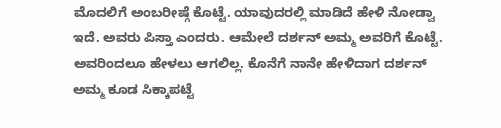ಮೊದಲಿಗೆ ಅಂಬರೀಷ್ಗೆ ಕೊಟ್ಟೆ. ಯಾವುದರಲ್ಲಿ ಮಾಡಿದೆ ಹೇಳಿ ನೋಡ್ವಾ ಇದೆ. ಅವರು ಪಿಸ್ತಾ ಎಂದರು. ಆಮೇಲೆ ದರ್ಶನ್ ಅಮ್ಮ ಅವರಿಗೆ ಕೊಟ್ಟೆ. ಅವರಿಂದಲೂ ಹೇಳಲು ಆಗಲಿಲ್ಲ. ಕೊನೆಗೆ ನಾನೇ ಹೇಳಿದಾಗ ದರ್ಶನ್ ಅಮ್ಮ ಕೂಡ ಸಿಕ್ಕಾಪಟ್ಟೆ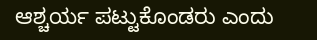ಆಶ್ಚರ್ಯ ಪಟ್ಟುಕೊಂಡರು ಎಂದು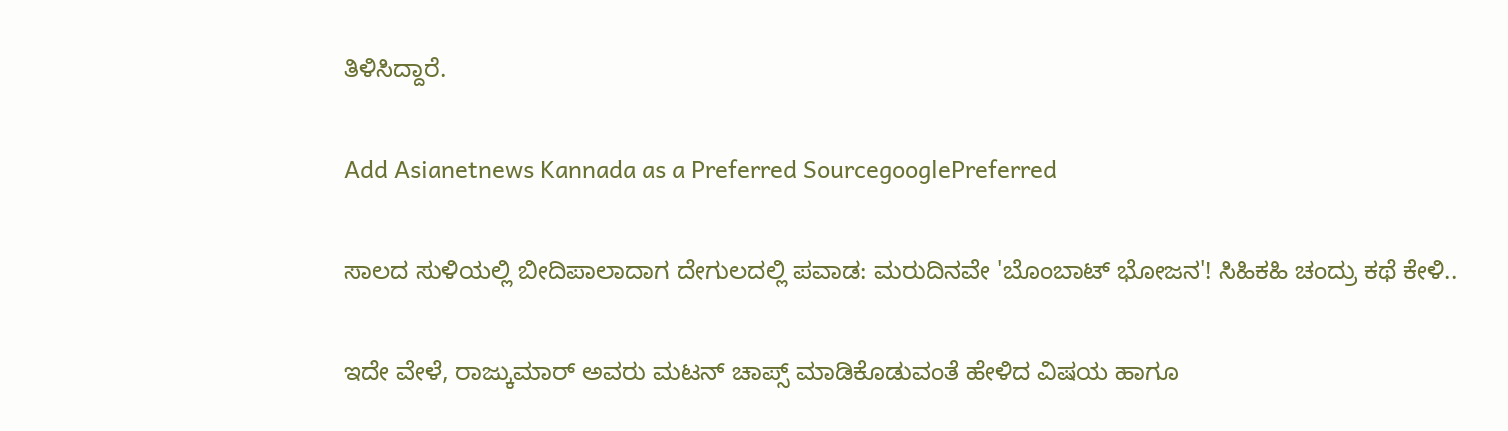ತಿಳಿಸಿದ್ದಾರೆ.

Add Asianetnews Kannada as a Preferred SourcegooglePreferred

ಸಾಲದ ಸುಳಿಯಲ್ಲಿ ಬೀದಿಪಾಲಾದಾಗ ದೇಗುಲದಲ್ಲಿ ಪವಾಡ: ಮರುದಿನವೇ 'ಬೊಂಬಾಟ್ ಭೋಜನ'! ಸಿಹಿಕಹಿ ಚಂದ್ರು ಕಥೆ ಕೇಳಿ..

ಇದೇ ವೇಳೆ, ರಾಜ್ಕುಮಾರ್ ಅವರು ಮಟನ್ ಚಾಪ್ಸ್ ಮಾಡಿಕೊಡುವಂತೆ ಹೇಳಿದ ವಿಷಯ ಹಾಗೂ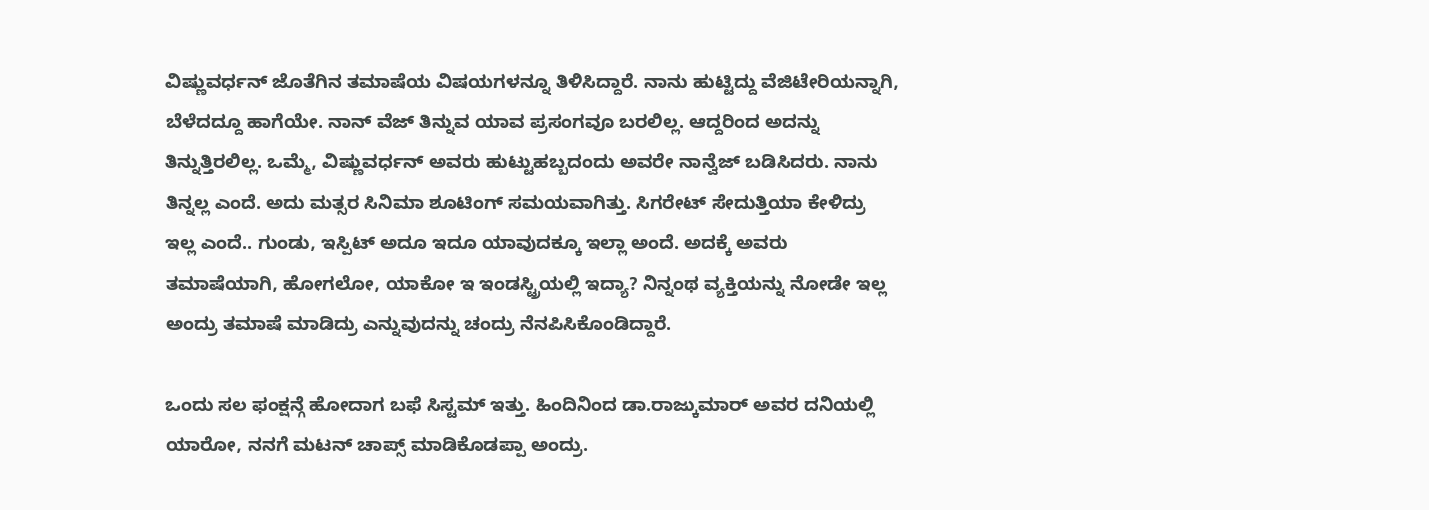ವಿಷ್ಣುವರ್ಧನ್ ಜೊತೆಗಿನ ತಮಾಷೆಯ ವಿಷಯಗಳನ್ನೂ ತಿಳಿಸಿದ್ದಾರೆ. ನಾನು ಹುಟ್ಟಿದ್ದು ವೆಜಿಟೇರಿಯನ್ನಾಗಿ, ಬೆಳೆದದ್ದೂ ಹಾಗೆಯೇ. ನಾನ್ ವೆಜ್ ತಿನ್ನುವ ಯಾವ ಪ್ರಸಂಗವೂ ಬರಲಿಲ್ಲ. ಆದ್ದರಿಂದ ಅದನ್ನು ತಿನ್ನುತ್ತಿರಲಿಲ್ಲ. ಒಮ್ಮೆ, ವಿಷ್ಣುವರ್ಧನ್ ಅವರು ಹುಟ್ಟುಹಬ್ಬದಂದು ಅವರೇ ನಾನ್ವೆಜ್ ಬಡಿಸಿದರು. ನಾನು ತಿನ್ನಲ್ಲ ಎಂದೆ. ಅದು ಮತ್ಸರ ಸಿನಿಮಾ ಶೂಟಿಂಗ್ ಸಮಯವಾಗಿತ್ತು. ಸಿಗರೇಟ್ ಸೇದುತ್ತಿಯಾ ಕೇಳಿದ್ರು ಇಲ್ಲ ಎಂದೆ.. ಗುಂಡು, ಇಸ್ಪಿಟ್ ಅದೂ ಇದೂ ಯಾವುದಕ್ಕೂ ಇಲ್ಲಾ ಅಂದೆ. ಅದಕ್ಕೆ ಅವರು ತಮಾಷೆಯಾಗಿ, ಹೋಗಲೋ, ಯಾಕೋ ಇ ಇಂಡಸ್ಟ್ರಿಯಲ್ಲಿ ಇದ್ಯಾ? ನಿನ್ನಂಥ ವ್ಯಕ್ತಿಯನ್ನು ನೋಡೇ ಇಲ್ಲ ಅಂದ್ರು ತಮಾಷೆ ಮಾಡಿದ್ರು ಎನ್ನುವುದನ್ನು ಚಂದ್ರು ನೆನಪಿಸಿಕೊಂಡಿದ್ದಾರೆ.

ಒಂದು ಸಲ ಫಂಕ್ಷನ್ಗೆ ಹೋದಾಗ ಬಫೆ ಸಿಸ್ಟಮ್ ಇತ್ತು. ಹಿಂದಿನಿಂದ ಡಾ.ರಾಜ್ಕುಮಾರ್ ಅವರ ದನಿಯಲ್ಲಿ ಯಾರೋ, ನನಗೆ ಮಟನ್ ಚಾಪ್ಸ್ ಮಾಡಿಕೊಡಪ್ಪಾ ಅಂದ್ರು.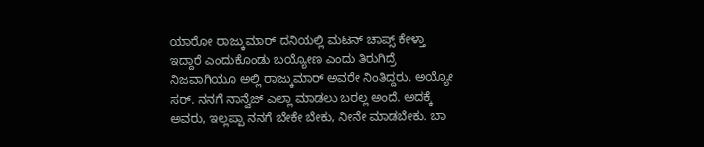ಯಾರೋ ರಾಜ್ಕುಮಾರ್ ದನಿಯಲ್ಲಿ ಮಟನ್ ಚಾಪ್ಸ್ ಕೇಳ್ತಾ ಇದ್ದಾರೆ ಎಂದುಕೊಂಡು ಬಯ್ಯೋಣ ಎಂದು ತಿರುಗಿದ್ರೆ ನಿಜವಾಗಿಯೂ ಅಲ್ಲಿ ರಾಜ್ಕುಮಾರ್ ಅವರೇ ನಿಂತಿದ್ದರು. ಅಯ್ಯೋ ಸರ್. ನನಗೆ ನಾನ್ವೆಜ್ ಎಲ್ಲಾ ಮಾಡಲು ಬರಲ್ಲ ಅಂದೆ. ಅದಕ್ಕೆ ಅವರು, ಇಲ್ಲಪ್ಪಾ ನನಗೆ ಬೇಕೇ ಬೇಕು, ನೀನೇ ಮಾಡಬೇಕು. ಬಾ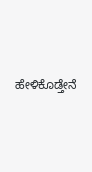ಹೇಳಿಕೊಡ್ತೇನೆ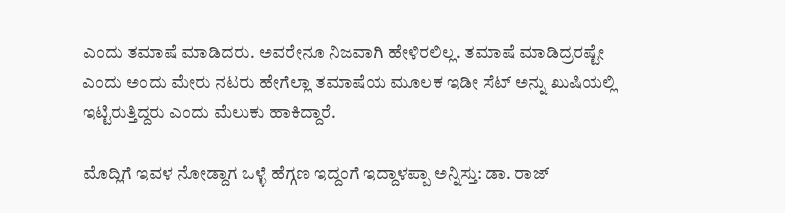ಎಂದು ತಮಾಷೆ ಮಾಡಿದರು. ಅವರೇನೂ ನಿಜವಾಗಿ ಹೇಳಿರಲಿಲ್ಲ. ತಮಾಷೆ ಮಾಡಿದ್ರರಷ್ಟೇ ಎಂದು ಅಂದು ಮೇರು ನಟರು ಹೇಗೆಲ್ಲಾ ತಮಾಷೆಯ ಮೂಲಕ ಇಡೀ ಸೆಟ್ ಅನ್ನು ಖುಷಿಯಲ್ಲಿ ಇಟ್ಟಿರುತ್ತಿದ್ದರು ಎಂದು ಮೆಲುಕು ಹಾಕಿದ್ದಾರೆ.

ಮೊದ್ಲಿಗೆ ಇವಳ ನೋಡ್ದಾಗ ಒಳ್ಳೆ ಹೆಗ್ಗಣ ಇದ್ದಂಗೆ ಇದ್ದಾಳಪ್ಪಾ ಅನ್ನಿಸ್ತು: ಡಾ. ರಾಜ್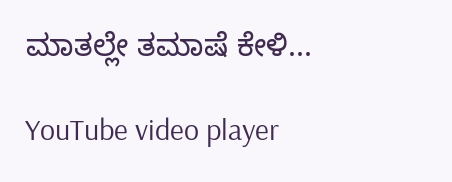ಮಾತಲ್ಲೇ ತಮಾಷೆ ಕೇಳಿ...

YouTube video player